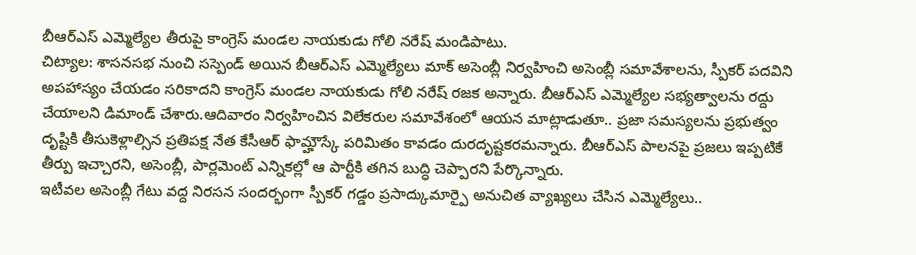బీఆర్ఎస్ ఎమ్మెల్యేల తీరుపై కాంగ్రెస్ మండల నాయకుడు గోలి నరేష్ మండిపాటు.
చిట్యాల: శాసనసభ నుంచి సస్పెండ్ అయిన బీఆర్ఎస్ ఎమ్మెల్యేలు మాక్ అసెంబ్లీ నిర్వహించి అసెంబ్లీ సమావేశాలను, స్పీకర్ పదవిని అపహాస్యం చేయడం సరికాదని కాంగ్రెస్ మండల నాయకుడు గోలి నరేష్ రజక అన్నారు. బీఆర్ఎస్ ఎమ్మెల్యేల సభ్యత్వాలను రద్దు చేయాలని డిమాండ్ చేశారు.ఆదివారం నిర్వహించిన విలేకరుల సమావేశంలో ఆయన మాట్లాడుతూ.. ప్రజా సమస్యలను ప్రభుత్వం దృష్టికి తీసుకెళ్లాల్సిన ప్రతిపక్ష నేత కేసీఆర్ ఫామ్హౌస్కే పరిమితం కావడం దురదృష్టకరమన్నారు. బీఆర్ఎస్ పాలనపై ప్రజలు ఇప్పటికే తీర్పు ఇచ్చారని, అసెంబ్లీ, పార్లమెంట్ ఎన్నికల్లో ఆ పార్టీకి తగిన బుద్ధి చెప్పారని పేర్కొన్నారు.
ఇటీవల అసెంబ్లీ గేటు వద్ద నిరసన సందర్భంగా స్పీకర్ గడ్డం ప్రసాద్కుమార్పై అనుచిత వ్యాఖ్యలు చేసిన ఎమ్మెల్యేలు..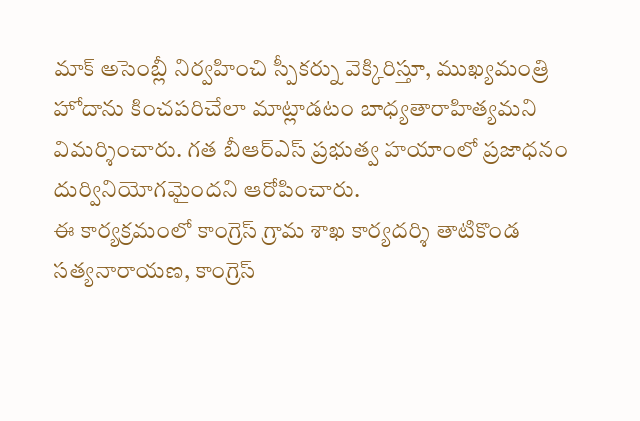మాక్ అసెంబ్లీ నిర్వహించి స్పీకర్ను వెక్కిరిస్తూ, ముఖ్యమంత్రి హోదాను కించపరిచేలా మాట్లాడటం బాధ్యతారాహిత్యమని విమర్శించారు. గత బీఆర్ఎస్ ప్రభుత్వ హయాంలో ప్రజాధనం దుర్వినియోగమైందని ఆరోపించారు.
ఈ కార్యక్రమంలో కాంగ్రెస్ గ్రామ శాఖ కార్యదర్శి తాటికొండ సత్యనారాయణ, కాంగ్రెస్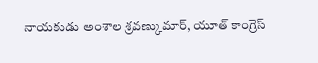నాయకుడు అంశాల శ్రవణ్కుమార్, యూత్ కాంగ్రెస్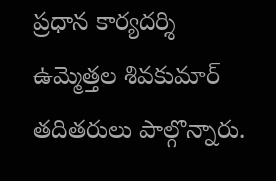ప్రధాన కార్యదర్శి ఉమ్మెత్తల శివకుమార్ తదితరులు పాల్గొన్నారు.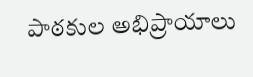పాఠకుల అభిప్రాయాలు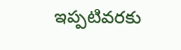ఇప్పటివరకు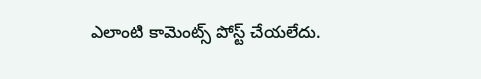ఎలాంటి కామెంట్స్ పోస్ట్ చేయలేదు.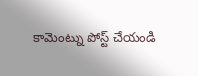కామెంట్ను పోస్ట్ చేయండి